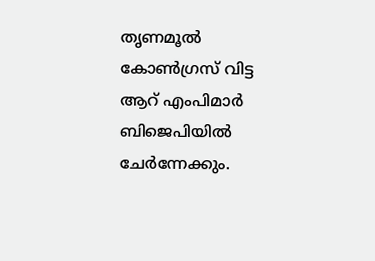തൃണമൂൽ കോൺഗ്രസ് വിട്ട ആറ് എംപിമാർ ബിജെപിയിൽ ചേർന്നേക്കും.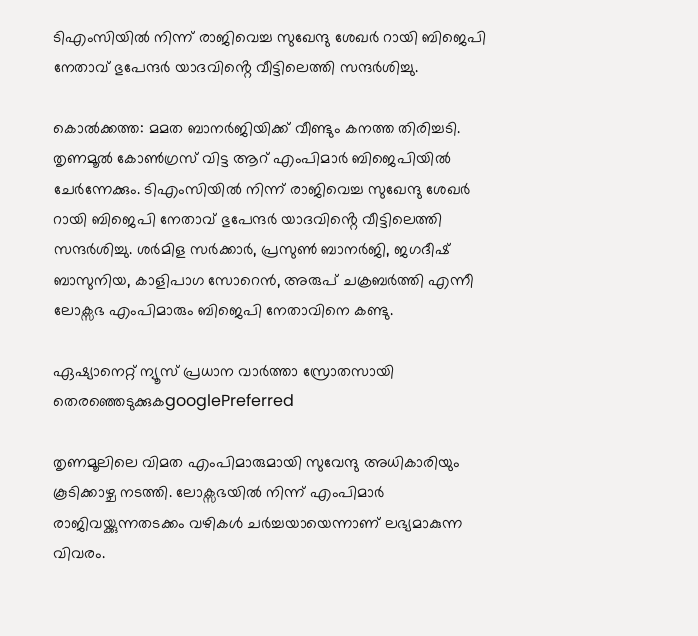ടിഎംസിയിൽ നിന്ന് രാജിവെച്ച സുഖേന്ദു ശേഖർ റായി ബിജെപി നേതാവ് ഭുപേന്ദർ യാദവിൻ്റെ വീട്ടിലെത്തി സന്ദർശിച്ചു.

കൊൽക്കത്ത: മമത ബാനർജിയിക്ക് വീണ്ടും കനത്ത തിരിച്ചടി. തൃണമൂൽ കോൺഗ്രസ് വിട്ട ആറ് എംപിമാർ ബിജെപിയിൽ ചേർന്നേക്കും. ടിഎംസിയിൽ നിന്ന് രാജിവെച്ച സുഖേന്ദു ശേഖർ റായി ബിജെപി നേതാവ് ഭുപേന്ദർ യാദവിൻ്റെ വീട്ടിലെത്തി സന്ദർശിച്ചു. ശർമിള സർക്കാർ, പ്രസുൺ ബാനർജി, ജഗദീഷ് ബാസുനിയ, കാളിപാഗ സോറെൻ, അരുപ് ചക്രബർത്തി എന്നീ ലോക്സഭ എംപിമാരും ബിജെപി നേതാവിനെ കണ്ടു.

ഏഷ്യാനെറ്റ് ന്യൂസ് പ്രധാന വാർത്താ സ്രോതസായി തെരഞ്ഞെടുക്കുകgooglePreferred

തൃണമൂലിലെ വിമത എംപിമാരുമായി സുവേന്ദു അധികാരിയും കൂടിക്കാഴ്ച നടത്തി. ലോക്സഭയിൽ നിന്ന് എംപിമാർ രാജിവയ്ക്കുന്നതടക്കം വഴികൾ ചർച്ചയായെന്നാണ് ലഭ്യമാകുന്ന വിവരം.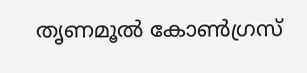തൃണമൂല്‍ കോണ്‍ഗ്രസ്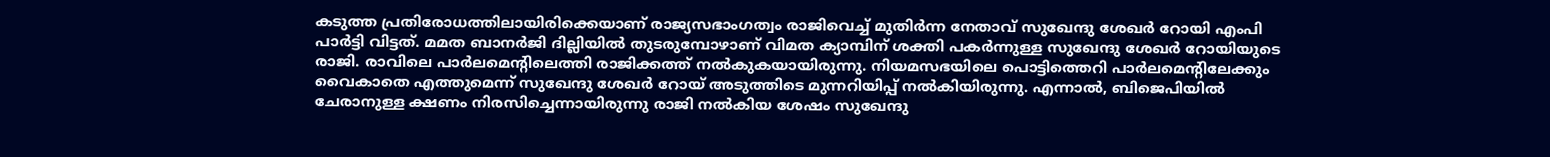കടുത്ത പ്രതിരോധത്തിലായിരിക്കെയാണ് രാജ്യസഭാംഗത്വം രാജിവെച്ച് മുതിര്‍ന്ന നേതാവ് സുഖേന്ദു ശേഖര്‍ റോയി എംപി പാര്‍ട്ടി വിട്ടത്. മമത ബാനര്‍ജി ദില്ലിയില്‍ തുടരുമ്പോഴാണ് വിമത ക്യാമ്പിന് ശക്തി പകര്‍ന്നുള്ള സുഖേന്ദു ശേഖര്‍ റോയിയുടെ രാജി. രാവിലെ പാര്‍ലമെന്‍റിലെത്തി രാജിക്കത്ത് നല്‍കുകയായിരുന്നു. നിയമസഭയിലെ പൊട്ടിത്തെറി പാര്‍ലമെന്‍റിലേക്കും വൈകാതെ എത്തുമെന്ന് സുഖേന്ദു ശേഖര്‍ റോയ് അടുത്തിടെ മുന്നറിയിപ്പ് നല്‍കിയിരുന്നു. എന്നാൽ, ബിജെപിയില്‍ ചേരാനുള്ള ക്ഷണം നിരസിച്ചെന്നായിരുന്നു രാജി നല്‍കിയ ശേഷം സുഖേന്ദു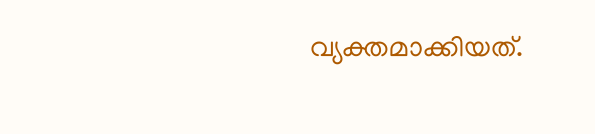വ്യക്തമാക്കിയത്.